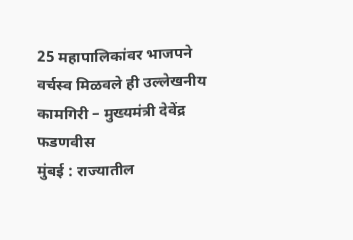25 महापालिकांवर भाजपने वर्चस्व मिळवले ही उल्लेखनीय कामगिरी – मुख्यमंत्री देवेंद्र फडणवीस
मुंबई : राज्यातील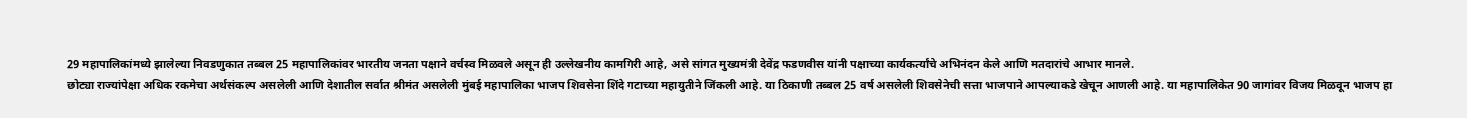29 महापालिकांमध्ये झालेल्या निवडणुकात तब्बल 25 महापालिकांवर भारतीय जनता पक्षाने वर्चस्व मिळवले असून ही उल्लेखनीय कामगिरी आहे, असे सांगत मुख्यमंत्री देवेंद्र फडणवीस यांनी पक्षाच्या कार्यकर्त्यांचे अभिनंदन केले आणि मतदारांचे आभार मानले.
छोट्या राज्यांपेक्षा अधिक रकमेचा अर्थसंकल्प असलेली आणि देशातील सर्वात श्रीमंत असलेली मुंबई महापालिका भाजप शिवसेना शिंदे गटाच्या महायुतीने जिंकली आहे. या ठिकाणी तब्बल 25 वर्ष असलेली शिवसेनेची सत्ता भाजपाने आपल्याकडे खेचून आणली आहे. या महापालिकेत 90 जागांवर विजय मिळवून भाजप हा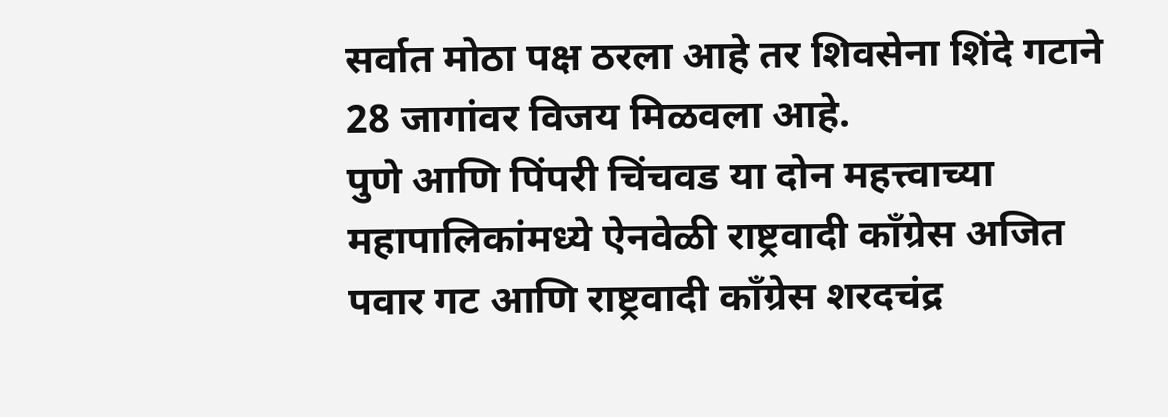सर्वात मोठा पक्ष ठरला आहे तर शिवसेना शिंदे गटाने 28 जागांवर विजय मिळवला आहे.
पुणे आणि पिंपरी चिंचवड या दोन महत्त्वाच्या महापालिकांमध्ये ऐनवेळी राष्ट्रवादी काँग्रेस अजित पवार गट आणि राष्ट्रवादी काँग्रेस शरदचंद्र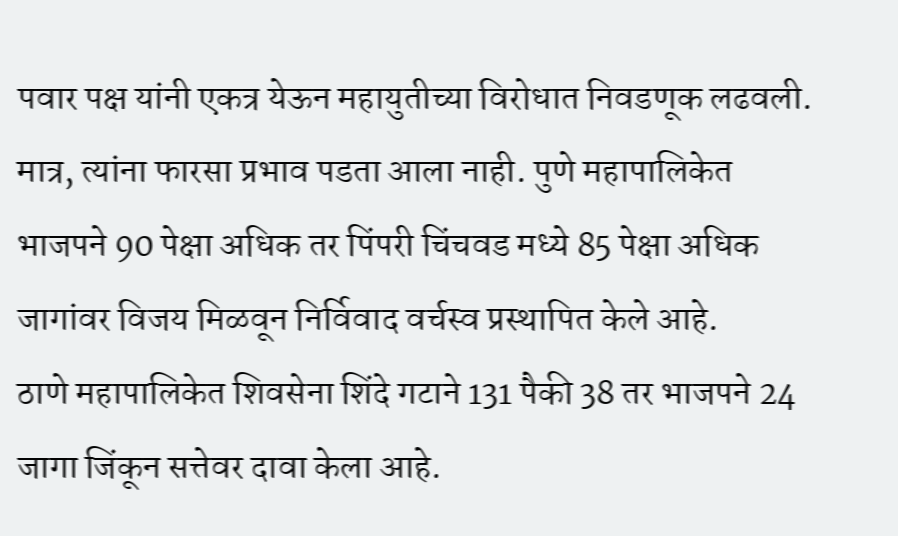पवार पक्ष यांनी एकत्र येऊन महायुतीच्या विरोधात निवडणूक लढवली. मात्र, त्यांना फारसा प्रभाव पडता आला नाही. पुणे महापालिकेत भाजपने 90 पेक्षा अधिक तर पिंपरी चिंचवड मध्ये 85 पेक्षा अधिक जागांवर विजय मिळवून निर्विवाद वर्चस्व प्रस्थापित केले आहे.
ठाणे महापालिकेत शिवसेना शिंदे गटाने 131 पैकी 38 तर भाजपने 24 जागा जिंकून सत्तेवर दावा केला आहे.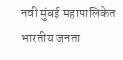नवी मुंबई महापालिकेत भारतीय जनता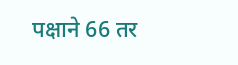पक्षाने 66 तर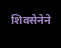शिवसेनेने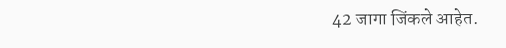42 जागा जिंकले आहेत.